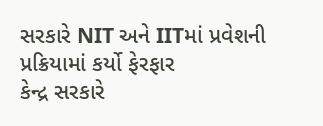સરકારે NIT અને IITમાં પ્રવેશની પ્રક્રિયામાં કર્યો ફેરફાર
કેન્દ્ર સરકારે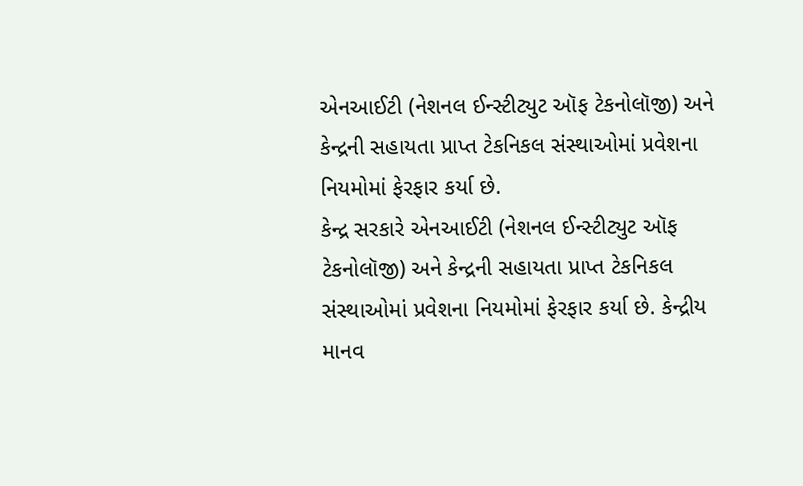એનઆઈટી (નેશનલ ઈન્સ્ટીટ્યુટ ઑફ ટેકનોલૉજી) અને કેન્દ્રની સહાયતા પ્રાપ્ત ટેકનિકલ સંસ્થાઓમાં પ્રવેશના નિયમોમાં ફેરફાર કર્યા છે.
કેન્દ્ર સરકારે એનઆઈટી (નેશનલ ઈન્સ્ટીટ્યુટ ઑફ ટેકનોલૉજી) અને કેન્દ્રની સહાયતા પ્રાપ્ત ટેકનિકલ સંસ્થાઓમાં પ્રવેશના નિયમોમાં ફેરફાર કર્યા છે. કેન્દ્રીય માનવ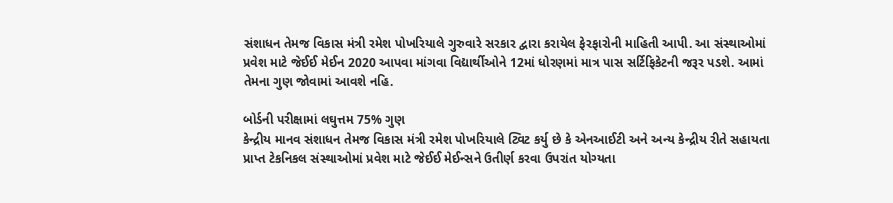સંશાધન તેમજ વિકાસ મંત્રી રમેશ પોખરિયાલે ગુરુવારે સરકાર દ્વારા કરાયેલ ફેરફારોની માહિતી આપી. આ સંસ્થાઓમાં પ્રવેશ માટે જેઈઈ મેઈન 2020 આપવા માંગવા વિદ્યાર્થીઓને 12માં ધોરણમાં માત્ર પાસ સર્ટિફિકેટની જરૂર પડશે. આમાં તેમના ગુણ જોવામાં આવશે નહિ.

બોર્ડની પરીક્ષામાં લઘુત્તમ 75% ગુણ
કેન્દ્રીય માનવ સંશાધન તેમજ વિકાસ મંત્રી રમેશ પોખરિયાલે ટ્વિટ કર્યુ છે કે એનઆઈટી અને અન્ય કેન્દ્રીય રીતે સહાયતા પ્રાપ્ત ટેકનિકલ સંસ્થાઓમાં પ્રવેશ માટે જેઈઈ મેઈન્સને ઉતીર્ણ કરવા ઉપરાંત યોગ્યતા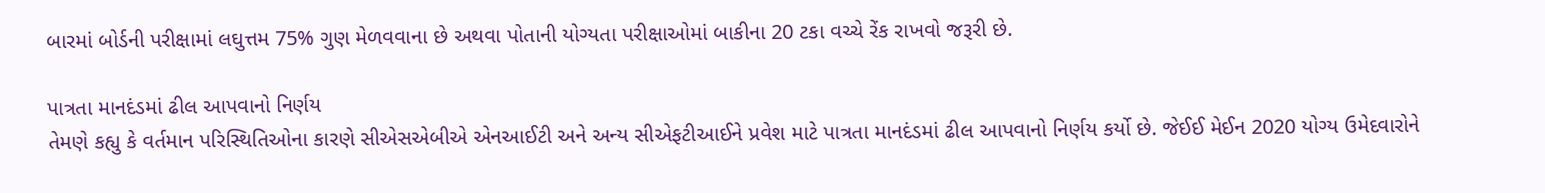બારમાં બોર્ડની પરીક્ષામાં લઘુત્તમ 75% ગુણ મેળવવાના છે અથવા પોતાની યોગ્યતા પરીક્ષાઓમાં બાકીના 20 ટકા વચ્ચે રેંક રાખવો જરૂરી છે.

પાત્રતા માનદંડમાં ઢીલ આપવાનો નિર્ણય
તેમણે કહ્યુ કે વર્તમાન પરિસ્થિતિઓના કારણે સીએસએબીએ એનઆઈટી અને અન્ય સીએફટીઆઈને પ્રવેશ માટે પાત્રતા માનદંડમાં ઢીલ આપવાનો નિર્ણય કર્યો છે. જેઈઈ મેઈન 2020 યોગ્ય ઉમેદવારોને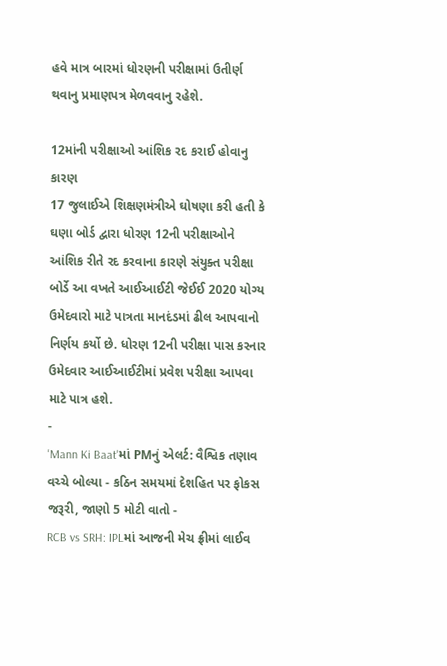હવે માત્ર બારમાં ધોરણની પરીક્ષામાં ઉતીર્ણ થવાનુ પ્રમાણપત્ર મેળવવાનુ રહેશે.

12માંની પરીક્ષાઓ આંશિક રદ કરાઈ હોવાનુ કારણ
17 જુલાઈએ શિક્ષણમંત્રીએ ઘોષણા કરી હતી કે ઘણા બોર્ડ દ્વારા ધોરણ 12ની પરીક્ષાઓને આંશિક રીતે રદ કરવાના કારણે સંયુક્ત પરીક્ષા બોર્ડે આ વખતે આઈઆઈટી જેઈઈ 2020 યોગ્ય ઉમેદવારો માટે પાત્રતા માનદંડમાં ઢીલ આપવાનો નિર્ણય કર્યો છે. ધોરણ 12ની પરીક્ષા પાસ કરનાર ઉમેદવાર આઈઆઈટીમાં પ્રવેશ પરીક્ષા આપવા માટે પાત્ર હશે.
-
'Mann Ki Baat'માં PMનું એલર્ટ: વૈશ્વિક તણાવ વચ્ચે બોલ્યા - કઠિન સમયમાં દેશહિત પર ફોકસ જરૂરી, જાણો 5 મોટી વાતો -
RCB vs SRH: IPLમાં આજની મેચ ફ્રીમાં લાઈવ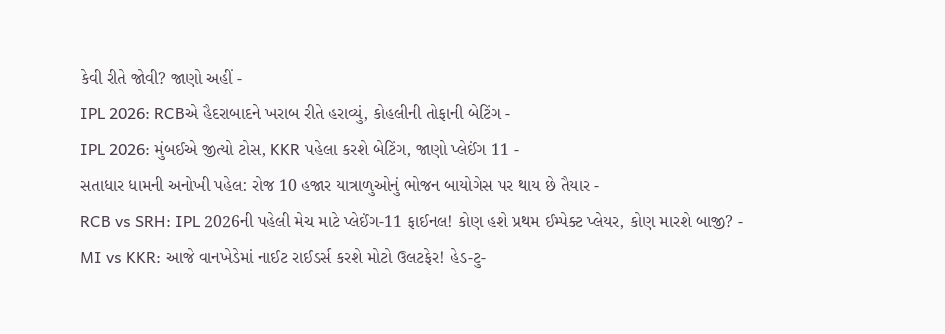કેવી રીતે જોવી? જાણો અહીં -
IPL 2026: RCBએ હૈદરાબાદને ખરાબ રીતે હરાવ્યું, કોહલીની તોફાની બેટિંગ -
IPL 2026: મુંબઈએ જીત્યો ટોસ, KKR પહેલા કરશે બેટિંગ, જાણો પ્લેઈંગ 11 -
સતાધાર ધામની અનોખી પહેલ: રોજ 10 હજાર યાત્રાળુઓનું ભોજન બાયોગેસ પર થાય છે તૈયાર -
RCB vs SRH: IPL 2026ની પહેલી મેચ માટે પ્લેઈંગ-11 ફાઈનલ! કોણ હશે પ્રથમ ઈમ્પેક્ટ પ્લેયર, કોણ મારશે બાજી? -
MI vs KKR: આજે વાનખેડેમાં નાઈટ રાઈડર્સ કરશે મોટો ઉલટફેર! હેડ-ટુ-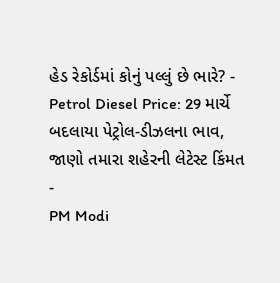હેડ રેકોર્ડમાં કોનું પલ્લું છે ભારે? -
Petrol Diesel Price: 29 માર્ચે બદલાયા પેટ્રોલ-ડીઝલના ભાવ, જાણો તમારા શહેરની લેટેસ્ટ કિંમત -
PM Modi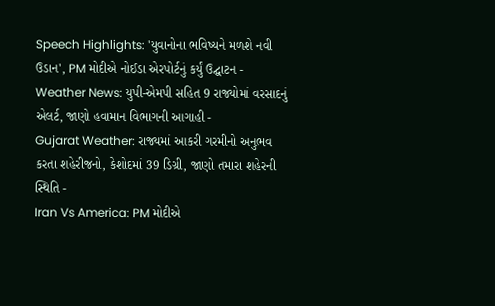Speech Highlights: 'યુવાનોના ભવિષ્યને મળશે નવી ઉડાન', PM મોદીએ નોઈડા એરપોર્ટનું કર્યું ઉદ્ઘાટન -
Weather News: યુપી-એમપી સહિત 9 રાજ્યોમાં વરસાદનું એલર્ટ, જાણો હવામાન વિભાગની આગાહી -
Gujarat Weather: રાજ્યમાં આકરી ગરમીનો અનુભવ કરતા શહેરીજનો, કેશોદમાં 39 ડિગ્રી, જાણો તમારા શહેરની સ્થિતિ -
Iran Vs America: PM મોદીએ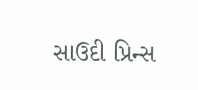સાઉદી પ્રિન્સ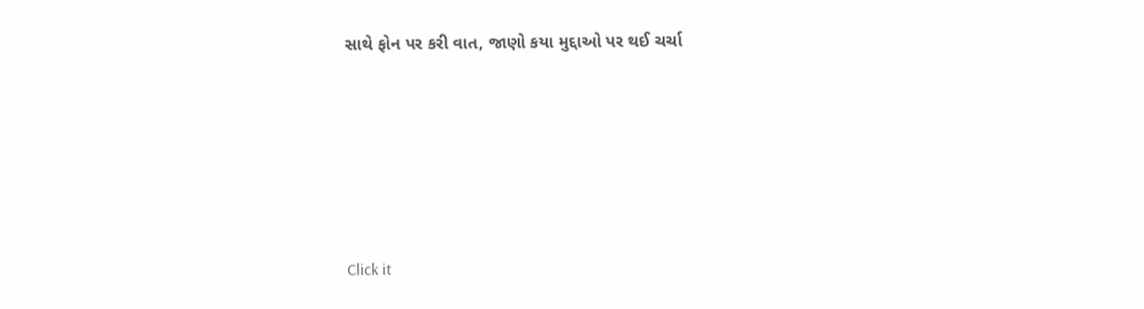સાથે ફોન પર કરી વાત, જાણો કયા મુદ્દાઓ પર થઈ ચર્ચા






Click it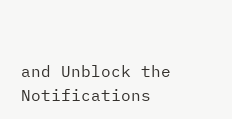and Unblock the Notifications